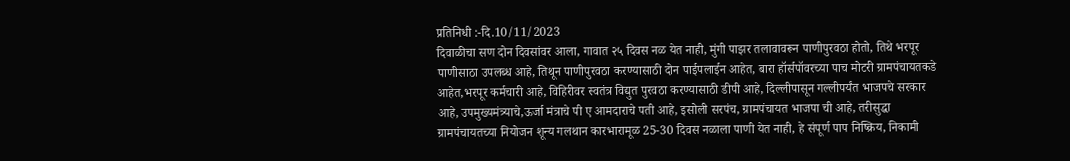प्रतिनिधी :-दि.10/11/2023
दिवाळीचा सण दोन दिवसांवर आला, गावात २५ दिवस नळ येत नाही, मुंगी पाझर तलावावरून पाणीपुरवठा होतो, तिथे भरपूर पाणीसाठा उपलब्ध आहे, तिथून पाणीपुरवठा करण्यासाठी दोन पाईपलाईन आहेत, बारा हॉर्सपॉवरच्या पाच मोटरी ग्रामपंचायतकडे आहेत,भरपूर कर्मचारी आहे, विहिरीवर स्वतंत्र विद्युत पुरवठा करण्यासाठी डीपी आहे, दिल्लीपासून गल्लीपर्यंत भाजपचे सरकार आहे, उपमुख्यमंत्र्याचे,ऊर्जा मंत्राचे पी ए आमदाराचे पती आहे, इसोली सरपंच, ग्रामपंचायत भाजपा ची आहे, तरीसुद्धा ग्रामपंचायतच्या नियोजन शून्य गलथान कारभारामूळ 25-30 दिवस नळाला पाणी येत नाही, हे संपूर्ण पाप निष्क्रिय, निकामी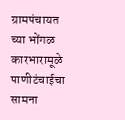ग्रामपंचायत च्या भोंगळ कारभारामूळे पाणीटंचाईचा सामना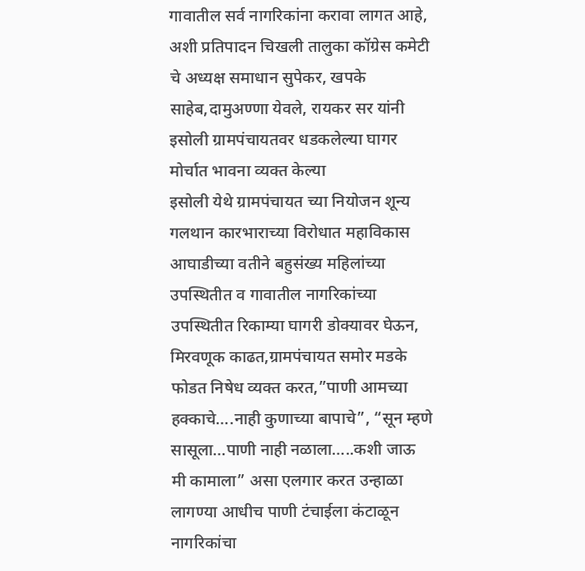गावातील सर्व नागरिकांना करावा लागत आहे, अशी प्रतिपादन चिखली तालुका कॉग्रेस कमेटी चे अध्यक्ष समाधान सुपेकर, खपके साहेब,दामुअण्णा येवले, रायकर सर यांनी इसोली ग्रामपंचायतवर धडकलेल्या घागर मोर्चात भावना व्यक्त केल्या
इसोली येथे ग्रामपंचायत च्या नियोजन शून्य गलथान कारभाराच्या विरोधात महाविकास आघाडीच्या वतीने बहुसंख्य महिलांच्या उपस्थितीत व गावातील नागरिकांच्या उपस्थितीत रिकाम्या घागरी डोक्यावर घेऊन, मिरवणूक काढत,ग्रामपंचायत समोर मडके फोडत निषेध व्यक्त करत,”पाणी आमच्या हक्काचे….नाही कुणाच्या बापाचे”, “सून म्हणे सासूला…पाणी नाही नळाला…..कशी जाऊ मी कामाला” असा एलगार करत उन्हाळा लागण्या आधीच पाणी टंचाईला कंटाळून नागरिकांचा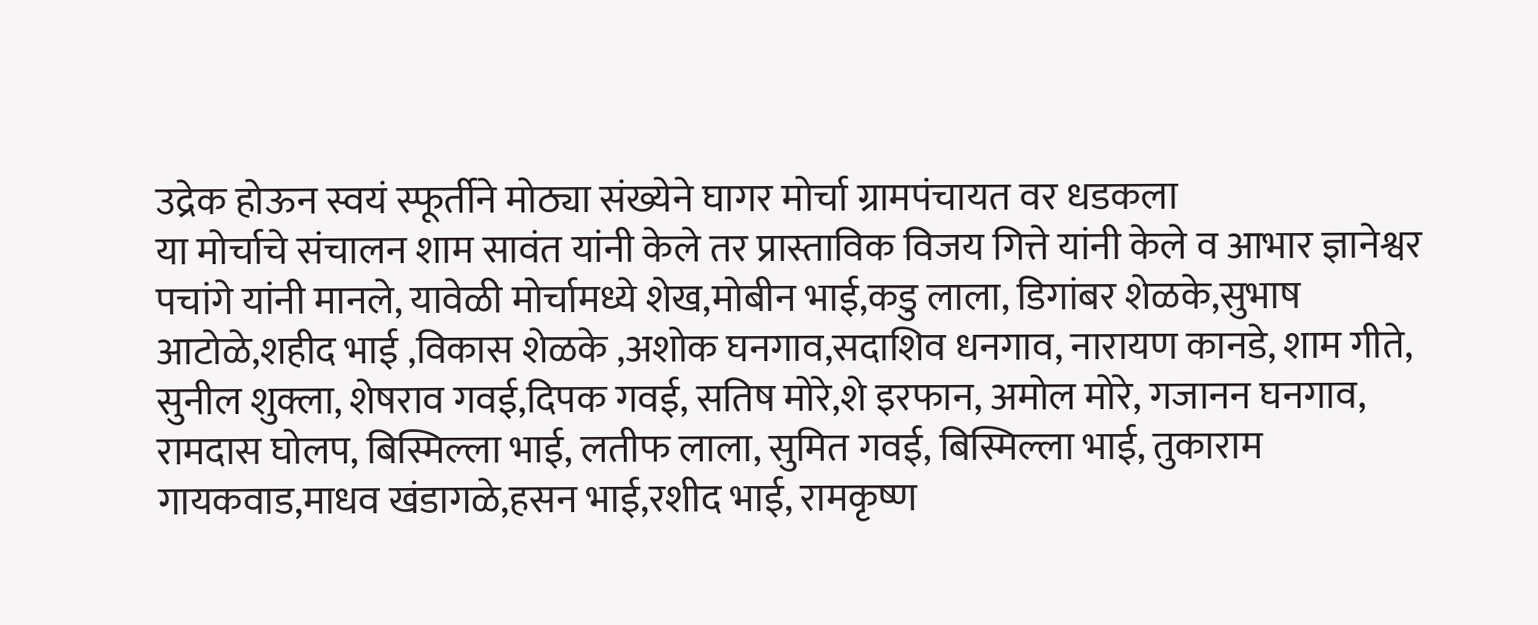उद्रेक होऊन स्वयं स्फूर्तीने मोठ्या संख्येने घागर मोर्चा ग्रामपंचायत वर धडकला
या मोर्चाचे संचालन शाम सावंत यांनी केले तर प्रास्ताविक विजय गित्ते यांनी केले व आभार ज्ञानेश्वर पचांगे यांनी मानले, यावेळी मोर्चामध्ये शेख,मोबीन भाई,कडु लाला, डिगांबर शेळके,सुभाष आटोळे,शहीद भाई ,विकास शेळके ,अशोक घनगाव,सदाशिव धनगाव, नारायण कानडे, शाम गीते, सुनील शुक्ला, शेषराव गवई,दिपक गवई, सतिष मोरे,शे इरफान, अमोल मोरे, गजानन घनगाव, रामदास घोलप, बिस्मिल्ला भाई, लतीफ लाला, सुमित गवई, बिस्मिल्ला भाई, तुकाराम गायकवाड,माधव खंडागळे,हसन भाई,रशीद भाई, रामकृष्ण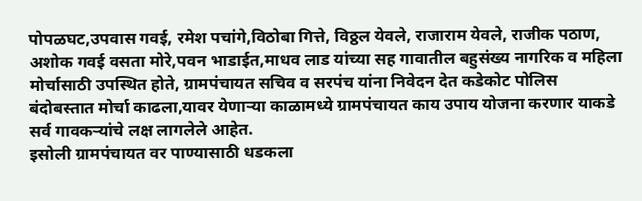पोपळघट,उपवास गवई, रमेश पचांगे,विठोबा गित्ते, विठ्ठल येवले, राजाराम येवले, राजीक पठाण, अशोक गवई वसता मोरे,पवन भाडाईत,माधव लाड यांच्या सह गावातील बहुसंख्य नागरिक व महिला मोर्चासाठी उपस्थित होते, ग्रामपंचायत सचिव व सरपंच यांना निवेदन देत कडेकोट पोलिस बंदोबस्तात मोर्चा काढला,यावर येणाऱ्या काळामध्ये ग्रामपंचायत काय उपाय योजना करणार याकडे सर्व गावकऱ्यांचे लक्ष लागलेले आहेत.
इसोली ग्रामपंचायत वर पाण्यासाठी धडकला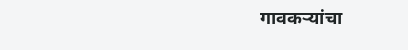गावकऱ्यांचा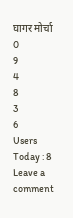घागर मोर्चा
0
9
4
8
3
6
Users Today : 8
Leave a comment